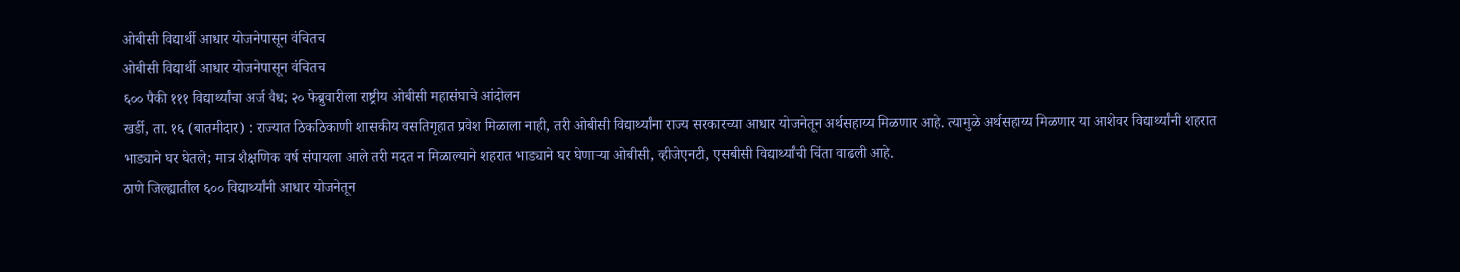ओबीसी विद्यार्थी आधार योजनेपासून वंचितच
ओबीसी विद्यार्थी आधार योजनेपासून वंचितच
६०० पैकी १११ विद्यार्थ्यांचा अर्ज वैध; २० फेब्रुवारीला राष्ट्रीय ओबीसी महासंघाचे आंदोलन
खर्डी, ता. १६ (बातमीदार) : राज्यात ठिकठिकाणी शासकीय वसतिगृहात प्रवेश मिळाला नाही, तरी ओबीसी विद्यार्थ्यांना राज्य सरकारच्या आधार योजनेतून अर्थसहाय्य मिळणार आहे. त्यामुळे अर्थसहाय्य मिळणार या आशेवर विद्यार्थ्यांनी शहरात भाड्याने घर घेतले; मात्र शैक्षणिक वर्ष संपायला आले तरी मदत न मिळाल्याने शहरात भाड्याने घर घेणाऱ्या ओबीसी, व्हीजेएनटी, एसबीसी विद्यार्थ्यांची चिंता वाढली आहे.
ठाणे जिल्ह्यातील ६०० विद्यार्थ्यांनी आधार योजनेतून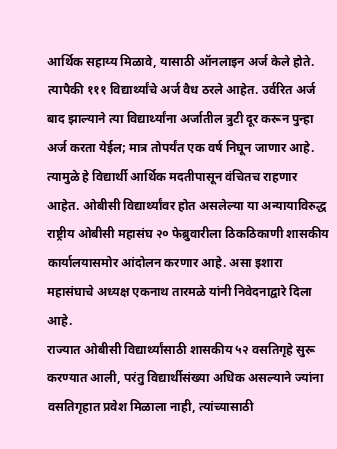आर्थिक सहाय्य मिळावे, यासाठी ऑनलाइन अर्ज केले होते. त्यापैकी १११ विद्यार्थ्यांचे अर्ज वैध ठरले आहेत. उर्वरित अर्ज बाद झाल्याने त्या विद्यार्थ्यांना अर्जातील त्रुटी दूर करून पुन्हा अर्ज करता येईल; मात्र तोपर्यंत एक वर्ष निघून जाणार आहे. त्यामुळे हे विद्यार्थी आर्थिक मदतीपासून वंचितच राहणार आहेत. ओबीसी विद्यार्थ्यांवर होत असलेल्या या अन्यायाविरुद्ध राष्ट्रीय ओबीसी महासंघ २० फेब्रुवारीला ठिकठिकाणी शासकीय कार्यालयासमोर आंदोलन करणार आहे. असा इशारा महासंघाचे अध्यक्ष एकनाथ तारमळे यांनी निवेदनाद्वारे दिला आहे.
राज्यात ओबीसी विद्यार्थ्यांसाठी शासकीय ५२ वसतिगृहे सुरू करण्यात आली, परंतु विद्यार्थीसंख्या अधिक असल्याने ज्यांना वसतिगृहात प्रवेश मिळाला नाही, त्यांच्यासाठी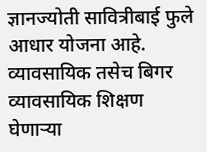ज्ञानज्योती सावित्रीबाई फुले आधार योजना आहे. व्यावसायिक तसेच बिगर व्यावसायिक शिक्षण घेणाऱ्या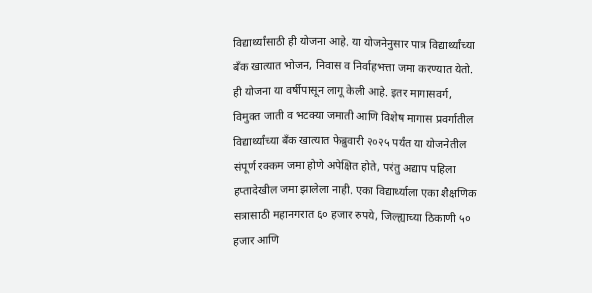विद्यार्थ्यांसाठी ही योजना आहे. या योजनेनुसार पात्र विद्यार्थ्यांच्या बँक खात्यात भोजन, निवास व निर्वाहभत्ता जमा करण्यात येतो. ही योजना या वर्षीपासून लागू केली आहे. इतर मागासवर्ग, विमुक्त जाती व भटक्या जमाती आणि विशेष मागास प्रवर्गातील विद्यार्थ्यांच्या बँक खात्यात फेब्रुवारी २०२५ पर्यंत या योजनेतील संपूर्ण रक्कम जमा होणे अपेक्षित होते, परंतु अद्याप पहिला हप्तादेखील जमा झालेला नाही. एका विद्यार्थ्याला एका शैक्षणिक सत्रासाठी महानगरात ६० हजार रुपये, जिल्ह्याच्या ठिकाणी ५० हजार आणि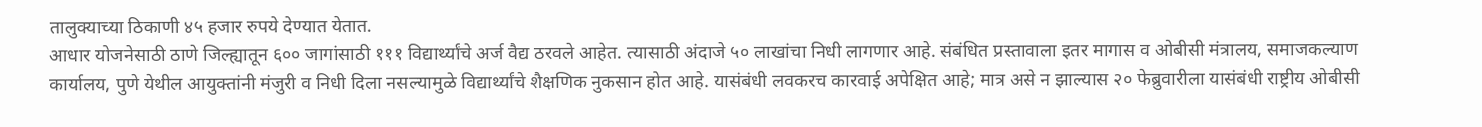तालुक्याच्या ठिकाणी ४५ हजार रुपये देण्यात येतात.
आधार योजनेसाठी ठाणे जिल्ह्यातून ६०० जागांसाठी १११ विद्यार्थ्यांचे अर्ज वैद्य ठरवले आहेत. त्यासाठी अंदाजे ५० लाखांचा निधी लागणार आहे. संबंधित प्रस्तावाला इतर मागास व ओबीसी मंत्रालय, समाजकल्याण कार्यालय, पुणे येथील आयुक्तांनी मंजुरी व निधी दिला नसल्यामुळे विद्यार्थ्यांचे शैक्षणिक नुकसान होत आहे. यासंबंधी लवकरच कारवाई अपेक्षित आहे; मात्र असे न झाल्यास २० फेब्रुवारीला यासंबंधी राष्ट्रीय ओबीसी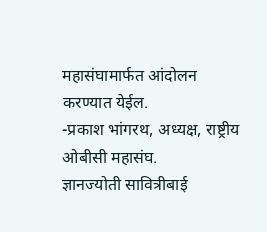महासंघामार्फत आंदोलन करण्यात येईल.
-प्रकाश भांगरथ, अध्यक्ष, राष्ट्रीय ओबीसी महासंघ.
ज्ञानज्योती सावित्रीबाई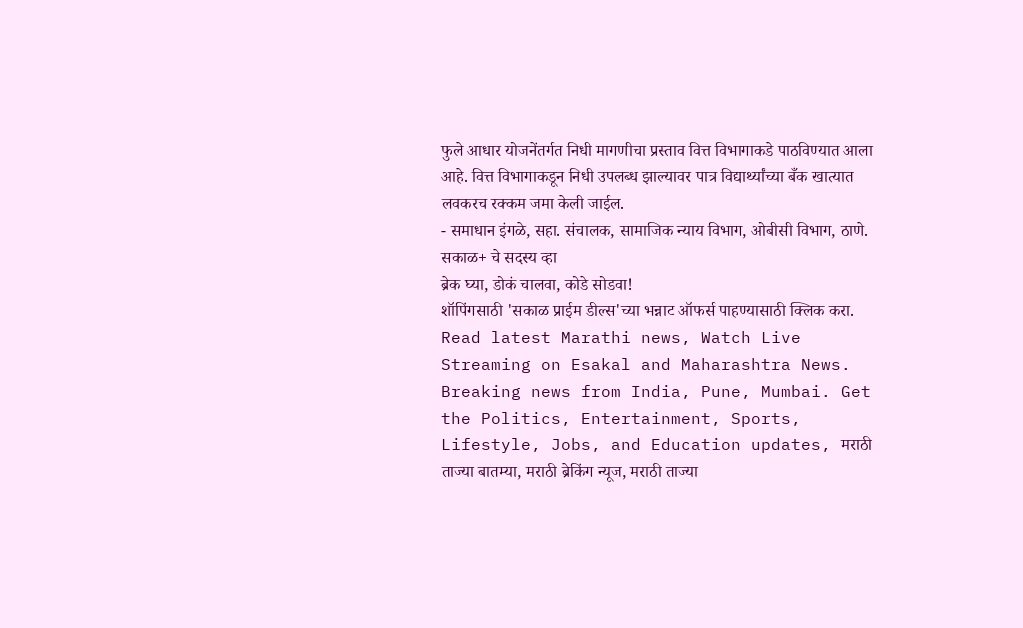फुले आधार योजनेंतर्गत निधी मागणीचा प्रस्ताव वित्त विभागाकडे पाठविण्यात आला आहे. वित्त विभागाकडून निधी उपलब्ध झाल्यावर पात्र विद्यार्थ्यांच्या बँक खात्यात लवकरच रक्कम जमा केली जाईल.
- समाधान इंगळे, सहा. संचालक, सामाजिक न्याय विभाग, ओबीसी विभाग, ठाणे.
सकाळ+ चे सदस्य व्हा
ब्रेक घ्या, डोकं चालवा, कोडे सोडवा!
शॉपिंगसाठी 'सकाळ प्राईम डील्स'च्या भन्नाट ऑफर्स पाहण्यासाठी क्लिक करा.
Read latest Marathi news, Watch Live Streaming on Esakal and Maharashtra News. Breaking news from India, Pune, Mumbai. Get the Politics, Entertainment, Sports, Lifestyle, Jobs, and Education updates, मराठी ताज्या बातम्या, मराठी ब्रेकिंग न्यूज, मराठी ताज्या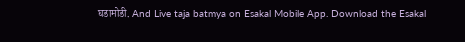घडामोडी. And Live taja batmya on Esakal Mobile App. Download the Esakal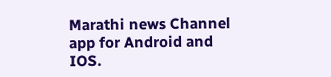Marathi news Channel app for Android and IOS.